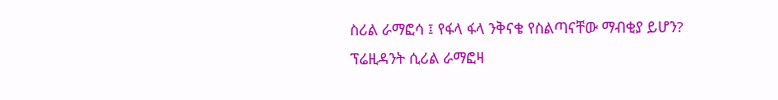ስሪል ራማፎሳ ፤ የፋላ ፋላ ንቅናቄ የስልጣናቸው ማብቂያ ይሆን?
ፕሬዚዳንት ሲሪል ራማፎዛ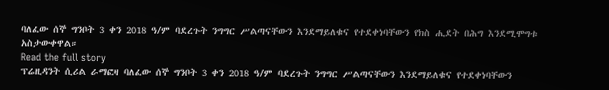ባለፈው ሰኞ ግንቦት 3 ቀን 2018 ዓ/ም ባደረጉት ንግግር ሥልጣናቸውን እንደማይለቁና የተደቀነባቸውን የክስ ሒደት በሕግ እንደሚሞግቱ አስታውቀዋል።
Read the full story
ፕሬዚዳንት ሲሪል ራማፎዛ ባለፈው ሰኞ ግንቦት 3 ቀን 2018 ዓ/ም ባደረጉት ንግግር ሥልጣናቸውን እንደማይለቁና የተደቀነባቸውን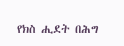የክስ ሒደት በሕግ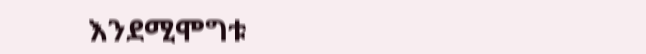እንደሚሞግቱ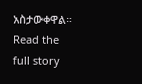አስታውቀዋል።
Read the full story